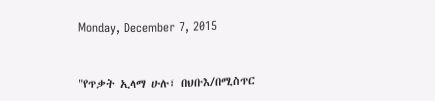Monday, December 7, 2015


"የጥቃት ኢላማ ሁሉ፣ በህቡእ/በሚስጥር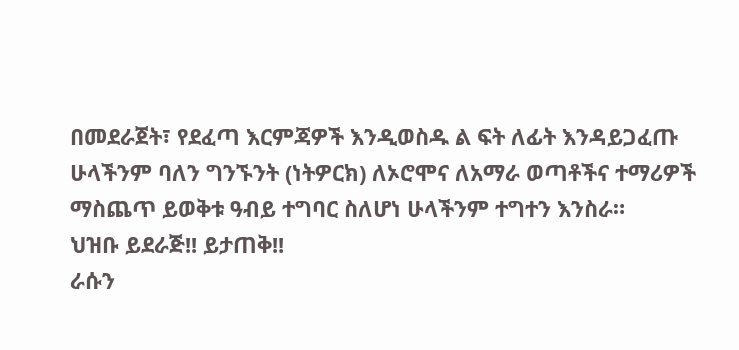በመደራጀት፣ የደፈጣ እርምጃዎች እንዲወስዱ ል ፍት ለፊት እንዳይጋፈጡ ሁላችንም ባለን ግንኙንት (ነትዎርክ) ለኦሮሞና ለአማራ ወጣቶችና ተማሪዎች ማስጨጥ ይወቅቱ ዓብይ ተግባር ስለሆነ ሁላችንም ተግተን እንስራ።
ህዝቡ ይደራጅ!! ይታጠቅ!!
ራሱን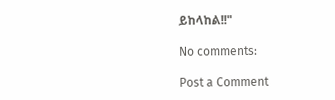ይከላከል!!"

No comments:

Post a Comment